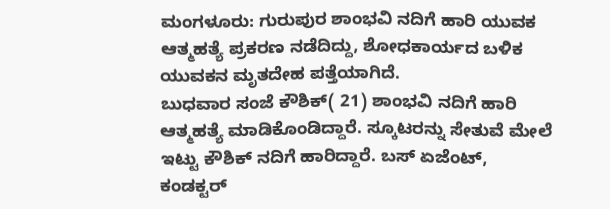ಮಂಗಳೂರು: ಗುರುಪುರ ಶಾಂಭವಿ ನದಿಗೆ ಹಾರಿ ಯುವಕ ಆತ್ಮಹತ್ಯೆ ಪ್ರಕರಣ ನಡೆದಿದ್ದು, ಶೋಧಕಾರ್ಯದ ಬಳಿಕ ಯುವಕನ ಮೃತದೇಹ ಪತ್ತೆಯಾಗಿದೆ.
ಬುಧವಾರ ಸಂಜೆ ಕೌಶಿಕ್( 21) ಶಾಂಭವಿ ನದಿಗೆ ಹಾರಿ ಆತ್ಮಹತ್ಯೆ ಮಾಡಿಕೊಂಡಿದ್ದಾರೆ. ಸ್ಕೂಟರನ್ನು ಸೇತುವೆ ಮೇಲೆ ಇಟ್ಟು ಕೌಶಿಕ್ ನದಿಗೆ ಹಾರಿದ್ದಾರೆ. ಬಸ್ ಏಜೆಂಟ್, ಕಂಡಕ್ಟರ್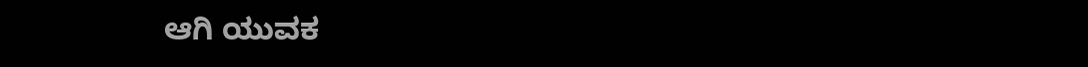ಆಗಿ ಯುವಕ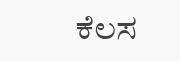ಕೆಲಸ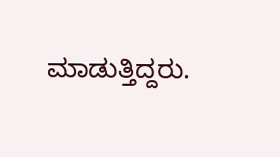ಮಾಡುತ್ತಿದ್ದರು.